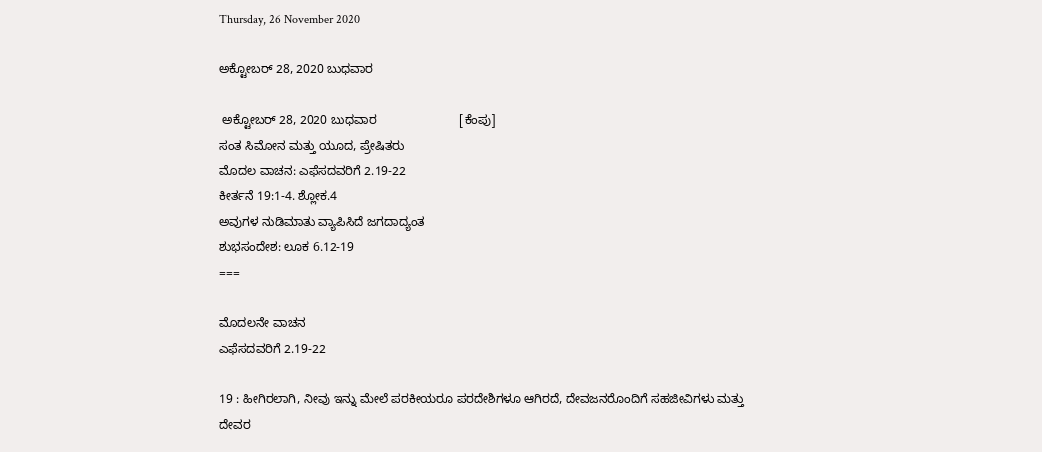Thursday, 26 November 2020

ಅಕ್ಟೋಬರ್ 28, 2020 ಬುಧವಾರ

 ಅಕ್ಟೋಬರ್ 28, 2020 ಬುಧವಾರ                        [ಕೆಂಪು]
ಸಂತ ಸಿಮೋನ ಮತ್ತು ಯೂದ, ಪ್ರೇಷಿತರು
ಮೊದಲ ವಾಚನ: ಎಫೆಸದವರಿಗೆ 2.19-22
ಕೀರ್ತನೆ 19:1-4. ಶ್ಲೋಕ.4
ಅವುಗಳ ನುಡಿಮಾತು ವ್ಯಾಪಿಸಿದೆ ಜಗದಾದ್ಯಂತ
ಶುಭಸಂದೇಶ: ಲೂಕ 6.12-19
===

ಮೊದಲನೇ ವಾಚನ
ಎಫೆಸದವರಿಗೆ 2.19-22

19 : ಹೀಗಿರಲಾಗಿ, ನೀವು ಇನ್ನು ಮೇಲೆ ಪರಕೀಯರೂ ಪರದೇಶಿಗಳೂ ಆಗಿರದೆ, ದೇವಜನರೊಂದಿಗೆ ಸಹಜೀವಿಗಳು ಮತ್ತು ದೇವರ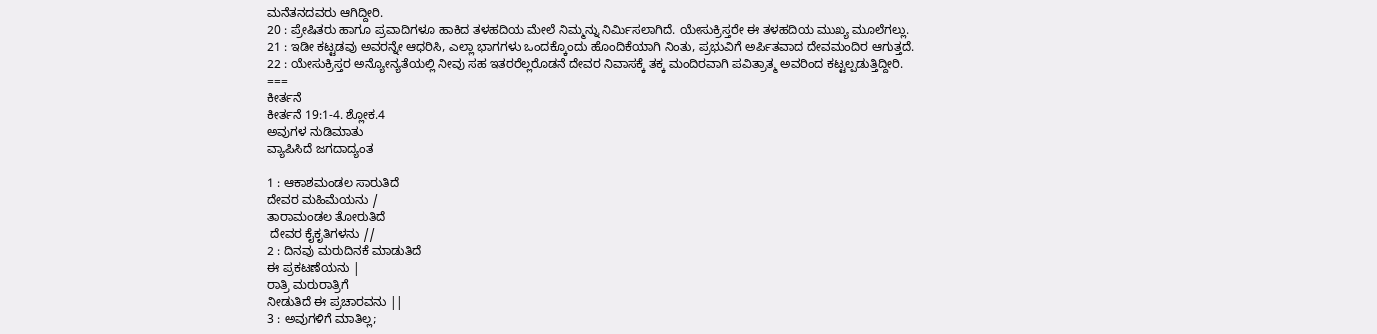ಮನೆತನದವರು ಆಗಿದ್ದೀರಿ.
20 : ಪ್ರೇಷಿತರು ಹಾಗೂ ಪ್ರವಾದಿಗಳೂ ಹಾಕಿದ ತಳಹದಿಯ ಮೇಲೆ ನಿಮ್ಮನ್ನು ನಿರ್ಮಿಸಲಾಗಿದೆ. ಯೇಸುಕ್ರಿಸ್ತರೇ ಈ ತಳಹದಿಯ ಮುಖ್ಯ ಮೂಲೆಗಲ್ಲು.
21 : ಇಡೀ ಕಟ್ಟಡವು ಅವರನ್ನೇ ಆಧರಿಸಿ, ಎಲ್ಲಾ ಭಾಗಗಳು ಒಂದಕ್ಕೊಂದು ಹೊಂದಿಕೆಯಾಗಿ ನಿಂತು, ಪ್ರಭುವಿಗೆ ಅರ್ಪಿತವಾದ ದೇವಮಂದಿರ ಆಗುತ್ತದೆ.
22 : ಯೇಸುಕ್ರಿಸ್ತರ ಅನ್ಯೋನ್ಯತೆಯಲ್ಲಿ ನೀವು ಸಹ ಇತರರೆಲ್ಲರೊಡನೆ ದೇವರ ನಿವಾಸಕ್ಕೆ ತಕ್ಕ ಮಂದಿರವಾಗಿ ಪವಿತ್ರಾತ್ಮ ಅವರಿಂದ ಕಟ್ಟಲ್ಪಡುತ್ತಿದ್ದೀರಿ.
===
ಕೀರ್ತನೆ
ಕೀರ್ತನೆ 19:1-4. ಶ್ಲೋಕ.4
ಅವುಗಳ ನುಡಿಮಾತು
ವ್ಯಾಪಿಸಿದೆ ಜಗದಾದ್ಯಂತ

1 : ಆಕಾಶಮಂಡಲ ಸಾರುತಿದೆ
ದೇವರ ಮಹಿಮೆಯನು /
ತಾರಾಮಂಡಲ ತೋರುತಿದೆ
 ದೇವರ ಕೈಕೃತಿಗಳನು //
2 : ದಿನವು ಮರುದಿನಕೆ ಮಾಡುತಿದೆ
ಈ ಪ್ರಕಟಣೆಯನು |
ರಾತ್ರಿ ಮರುರಾತ್ರಿಗೆ
ನೀಡುತಿದೆ ಈ ಪ್ರಚಾರವನು ||
3 : ಅವುಗಳಿಗೆ ಮಾತಿಲ್ಲ;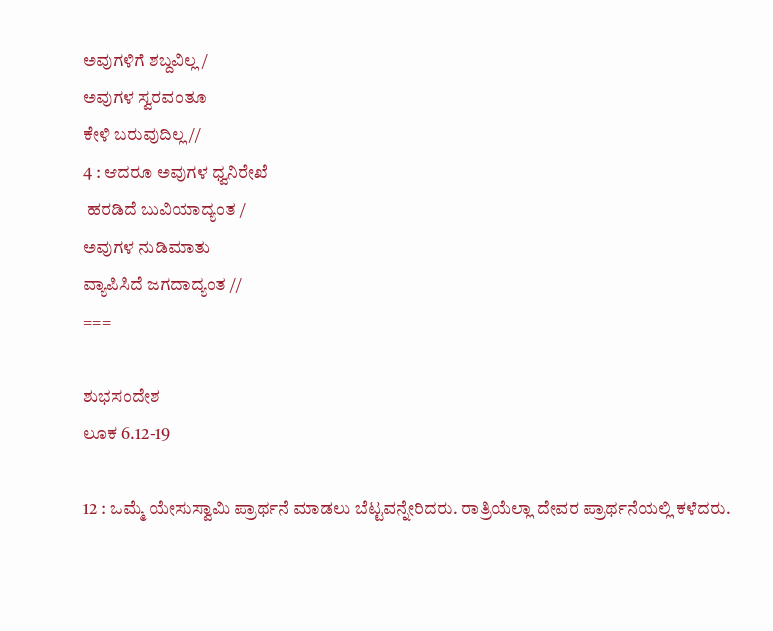ಅವುಗಳಿಗೆ ಶಬ್ದವಿಲ್ಲ /
ಅವುಗಳ ಸ್ವರವಂತೂ
ಕೇಳಿ ಬರುವುದಿಲ್ಲ //
4 : ಆದರೂ ಅವುಗಳ ಧ್ವನಿರೇಖೆ
 ಹರಡಿದೆ ಬುವಿಯಾದ್ಯಂತ /
ಅವುಗಳ ನುಡಿಮಾತು
ವ್ಯಾಪಿಸಿದೆ ಜಗದಾದ್ಯಂತ //
===

ಶುಭಸಂದೇಶ
ಲೂಕ 6.12-19

12 : ಒಮ್ಮೆ ಯೇಸುಸ್ವಾಮಿ ಪ್ರಾರ್ಥನೆ ಮಾಡಲು ಬೆಟ್ಟವನ್ನೇರಿದರು. ರಾತ್ರಿಯೆಲ್ಲಾ ದೇವರ ಪ್ರಾರ್ಥನೆಯಲ್ಲಿ ಕಳೆದರು.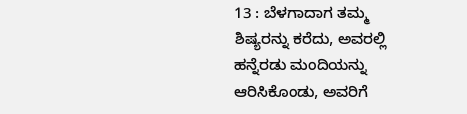13 : ಬೆಳಗಾದಾಗ ತಮ್ಮ ಶಿಷ್ಯರನ್ನು ಕರೆದು, ಅವರಲ್ಲಿ ಹನ್ನೆರಡು ಮಂದಿಯನ್ನು ಆರಿಸಿಕೊಂಡು, ಅವರಿಗೆ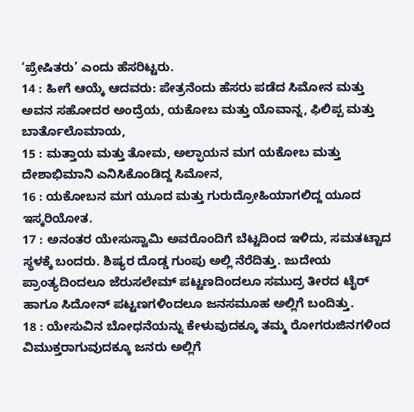‘ಪ್ರೇಷಿತರು’ ಎಂದು ಹೆಸರಿಟ್ಟರು.
14 : ಹೀಗೆ ಆಯ್ಕೆ ಆದವರು: ಪೇತ್ರನೆಂದು ಹೆಸರು ಪಡೆದ ಸಿಮೋನ ಮತ್ತು ಅವನ ಸಹೋದರ ಅಂದ್ರೆಯ, ಯಕೋಬ ಮತ್ತು ಯೊವಾನ್ನ, ಫಿಲಿಪ್ಪ ಮತ್ತು ಬಾರ್ತೊಲೊಮಾಯ,
15 : ಮತ್ತಾಯ ಮತ್ತು ತೋಮ, ಅಲ್ಫಾಯನ ಮಗ ಯಕೋಬ ಮತ್ತು ದೇಶಾಭಿಮಾನಿ ಎನಿಸಿಕೊಂಡಿದ್ದ ಸಿಮೋನ,
16 : ಯಕೋಬನ ಮಗ ಯೂದ ಮತ್ತು ಗುರುದ್ರೋಹಿಯಾಗಲಿದ್ದ ಯೂದ ಇಸ್ಕರಿಯೋತ.
17 : ಅನಂತರ ಯೇಸುಸ್ವಾಮಿ ಅವರೊಂದಿಗೆ ಬೆಟ್ಟದಿಂದ ಇಳಿದು, ಸಮತಟ್ಟಾದ ಸ್ಥಳಕ್ಕೆ ಬಂದರು. ಶಿಷ್ಯರ ದೊಡ್ಡ ಗುಂಪು ಅಲ್ಲಿ ನೆರೆದಿತ್ತು. ಜುದೇಯ ಪ್ರಾಂತ್ಯದಿಂದಲೂ ಜೆರುಸಲೇಮ್ ಪಟ್ಟಣದಿಂದಲೂ ಸಮುದ್ರ ತೀರದ ಟೈರ್ ಹಾಗೂ ಸಿದೋನ್ ಪಟ್ಟಣಗಳಿಂದಲೂ ಜನಸಮೂಹ ಅಲ್ಲಿಗೆ ಬಂದಿತ್ತು.
18 : ಯೇಸುವಿನ ಬೋಧನೆಯನ್ನು ಕೇಳುವುದಕ್ಕೂ ತಮ್ಮ ರೋಗರುಜಿನಗಳಿಂದ ವಿಮುಕ್ತರಾಗುವುದಕ್ಕೂ ಜನರು ಅಲ್ಲಿಗೆ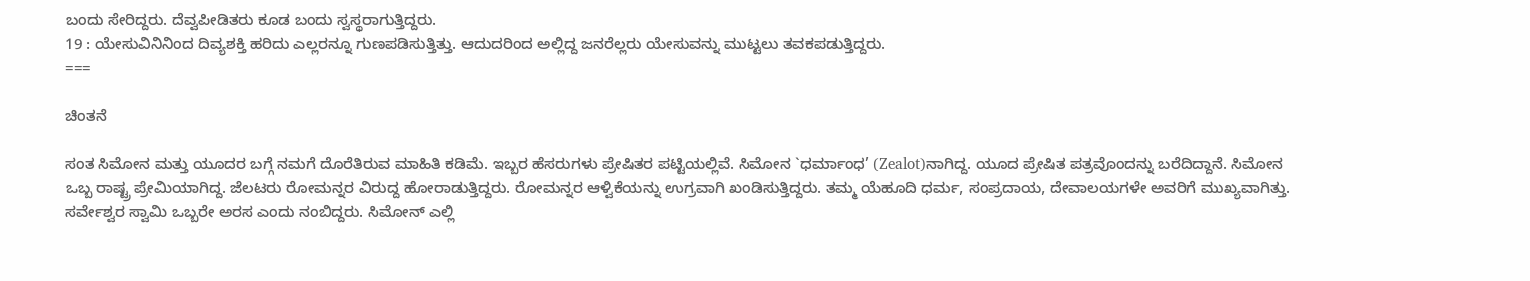ಬಂದು ಸೇರಿದ್ದರು. ದೆವ್ವಪೀಡಿತರು ಕೂಡ ಬಂದು ಸ್ವಸ್ಥರಾಗುತ್ತಿದ್ದರು.
19 : ಯೇಸುವಿನಿನಿಂದ ದಿವ್ಯಶಕ್ತಿ ಹರಿದು ಎಲ್ಲರನ್ನೂ ಗುಣಪಡಿಸುತ್ತಿತ್ತು. ಆದುದರಿಂದ ಅಲ್ಲಿದ್ದ ಜನರೆಲ್ಲರು ಯೇಸುವನ್ನು ಮುಟ್ಟಲು ತವಕಪಡುತ್ತಿದ್ದರು.
===

ಚಿಂತನೆ

ಸಂತ ಸಿಮೋನ ಮತ್ತು ಯೂದರ ಬಗ್ಗೆ ನಮಗೆ ದೊರೆತಿರುವ ಮಾಹಿತಿ ಕಡಿಮೆ. ಇಬ್ಬರ ಹೆಸರುಗಳು ಪ್ರೇಷಿತರ ಪಟ್ಟಿಯಲ್ಲಿವೆ. ಸಿಮೋನ `ಧರ್ಮಾಂಧ’ (Zealot)ನಾಗಿದ್ದ. ಯೂದ ಪ್ರೇಷಿತ ಪತ್ರವೊಂದನ್ನು ಬರೆದಿದ್ದಾನೆ. ಸಿಮೋನ ಒಬ್ಬ ರಾಷ್ಟ್ರ ಪ್ರೇಮಿಯಾಗಿದ್ದ. ಜೆಲಟರು ರೋಮನ್ನರ ವಿರುದ್ದ ಹೋರಾಡುತ್ತಿದ್ದರು. ರೋಮನ್ನರ ಆಳ್ವಿಕೆಯನ್ನು ಉಗ್ರವಾಗಿ ಖಂಡಿಸುತ್ತಿದ್ದರು. ತಮ್ಮ ಯೆಹೂದಿ ಧರ್ಮ, ಸಂಪ್ರದಾಯ, ದೇವಾಲಯಗಳೇ ಅವರಿಗೆ ಮುಖ್ಯವಾಗಿತ್ತು. ಸರ್ವೇಶ್ವರ ಸ್ವಾಮಿ ಒಬ್ಬರೇ ಅರಸ ಎಂದು ನಂಬಿದ್ದರು. ಸಿಮೋನ್ ಎಲ್ಲಿ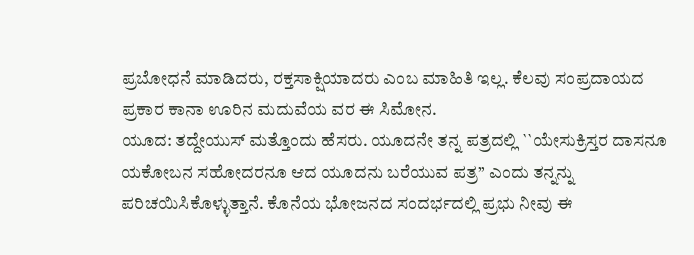ಪ್ರಬೋಧನೆ ಮಾಡಿದರು, ರಕ್ತಸಾಕ್ಷಿಯಾದರು ಎಂಬ ಮಾಹಿತಿ ಇಲ್ಲ. ಕೆಲವು ಸಂಪ್ರದಾಯದ ಪ್ರಕಾರ ಕಾನಾ ಊರಿನ ಮದುವೆಯ ವರ ಈ ಸಿಮೋನ.
ಯೂದ: ತದ್ದೇಯುಸ್ ಮತ್ತೊಂದು ಹೆಸರು. ಯೂದನೇ ತನ್ನ ಪತ್ರದಲ್ಲಿ ``ಯೇಸುಕ್ರಿಸ್ತರ ದಾಸನೂ ಯಕೋಬನ ಸಹೋದರನೂ ಆದ ಯೂದನು ಬರೆಯುವ ಪತ್ರ’’ ಎಂದು ತನ್ನನ್ನು ಪರಿಚಯಿಸಿಕೊಳ್ಳುತ್ತಾನೆ. ಕೊನೆಯ ಭೋಜನದ ಸಂದರ್ಭದಲ್ಲಿ ಪ್ರಭು ನೀವು ಈ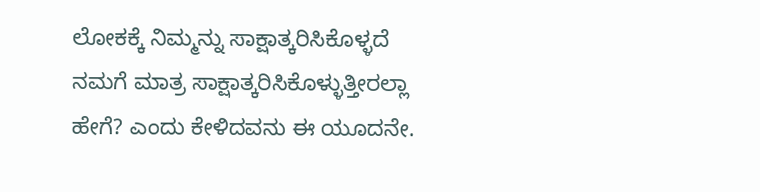ಲೋಕಕ್ಕೆ ನಿಮ್ಮನ್ನು ಸಾಕ್ಷಾತ್ಕರಿಸಿಕೊಳ್ಳದೆ ನಮಗೆ ಮಾತ್ರ ಸಾಕ್ಷಾತ್ಕರಿಸಿಕೊಳ್ಳುತ್ತೀರಲ್ಲಾ ಹೇಗೆ? ಎಂದು ಕೇಳಿದವನು ಈ ಯೂದನೇ.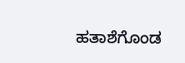ಹತಾಶೆಗೊಂಡ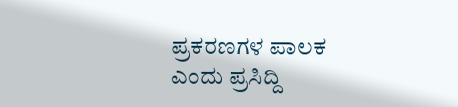ಪ್ರಕರಣಗಳ ಪಾಲಕ ಎಂದು ಪ್ರಸಿದ್ದಿ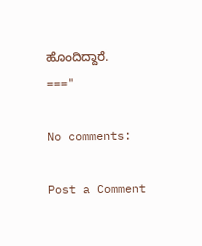ಹೊಂದಿದ್ದಾರೆ.
==="

No comments:

Post a Comment